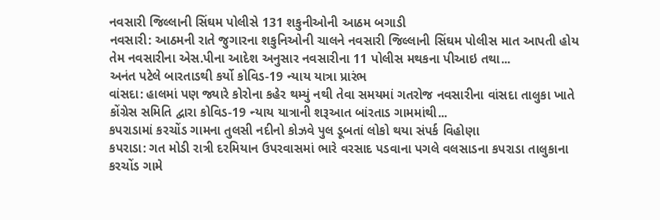નવસારી જિલ્લાની સિંઘમ પોલીસે 131 શકુનીઓની આઠમ બગાડી
નવસારી: આઠમની રાતે જુગારના શકુનિઓની ચાલને નવસારી જિલ્લાની સિંઘમ પોલીસ માત આપતી હોય તેમ નવસારીના એસ.પીના આદેશ અનુસાર નવસારીના 11 પોલીસ મથકના પીઆઇ તથા...
અનંત પટેલે બારતાડથી કર્યો કોવિડ-19 ન્યાય યાત્રા પ્રારંભ
વાંસદા: હાલમાં પણ જ્યારે કોરોના કહેર થમ્યું નથી તેવા સમયમાં ગતરોજ નવસારીના વાંસદા તાલુકા ખાતે કોંગ્રેસ સમિતિ દ્વારા કોવિડ-19 ન્યાય યાત્રાની શરૂઆત બાંરતાડ ગામમાંથી...
કપરાડામાં કરચોંડ ગામના તુલસી નદીનો કોઝવે પુલ ડૂબતાં લોકો થયા સંપર્ક વિહોણા
કપરાડા: ગત મોડી રાત્રી દરમિયાન ઉપરવાસમાં ભારે વરસાદ પડવાના પગલે વલસાડના કપરાડા તાલુકાના કરચોંડ ગામે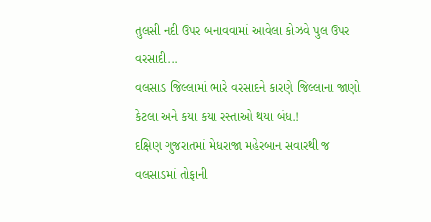તુલસી નદી ઉપર બનાવવામાં આવેલા કોઝવે પુલ ઉપર વરસાદી...
વલસાડ જિલ્લામાં ભારે વરસાદને કારણે જિલ્લાના જાણો કેટલા અને કયા કયા રસ્તાઓ થયા બંધ.!
દક્ષિણ ગુજરાતમાં મેધરાજા મહેરબાન સવારથી જ વલસાડમાં તોફાની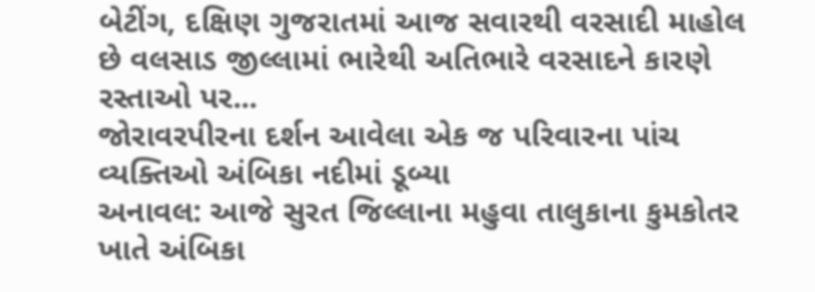બેટીંગ, દક્ષિણ ગુજરાતમાં આજ સવારથી વરસાદી માહોલ છે વલસાડ જીલ્લામાં ભારેથી અતિભારે વરસાદને કારણે રસ્તાઓ પર...
જોરાવરપીરના દર્શન આવેલા એક જ પરિવારના પાંચ વ્યક્તિઓ અંબિકા નદીમાં ડૂબ્યા
અનાવલ: આજે સુરત જિલ્લાના મહુવા તાલુકાના કુમકોતર ખાતે અંબિકા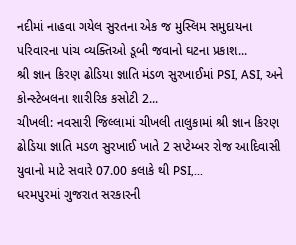નદીમાં નાહવા ગયેલ સુરતના એક જ મુસ્લિમ સમુદાયના પરિવારના પાંચ વ્યક્તિઓ ડૂબી જવાનો ઘટના પ્રકાશ...
શ્રી જ્ઞાન કિરણ ઢોડિયા જ્ઞાતિ મંડળ સુરખાઈમાં PSI, ASI, અને કોન્સ્ટેબલના શારીરિક કસોટી 2...
ચીખલી: નવસારી જિલ્લામાં ચીખલી તાલુકામાં શ્રી જ્ઞાન કિરણ ઢોડિયા જ્ઞાતિ મડળ સુરખાઈ ખાતે 2 સપ્ટેમ્બર રોજ આદિવાસી યુવાનો માટે સવારે 07.00 કલાકે થી PSI,...
ધરમપુરમાં ગુજરાત સરકારની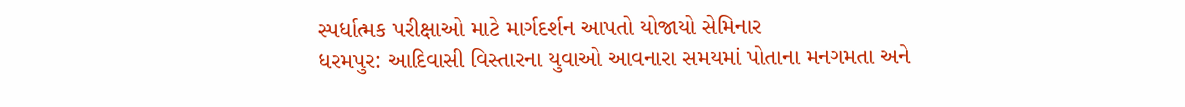સ્પર્ધાત્મક પરીક્ષાઓ માટે માર્ગદર્શન આપતો યોજાયો સેમિનાર
ધરમપુર: આદિવાસી વિસ્તારના યુવાઓ આવનારા સમયમાં પોતાના મનગમતા અને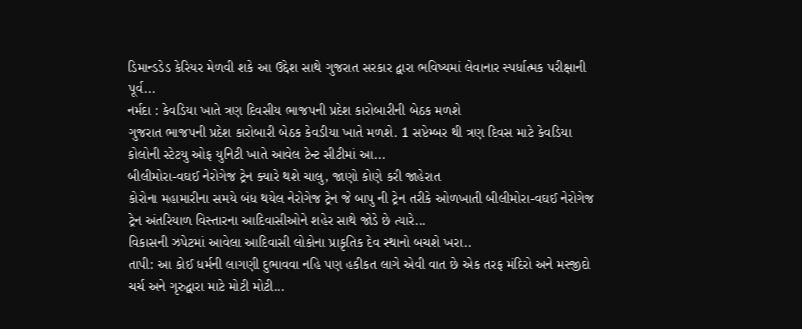ડિમાન્ડડેડ કેરિયર મેળવી શકે આ ઉદ્દેશ સાથે ગુજરાત સરકાર દ્વારા ભવિષ્યમાં લેવાનાર સ્પર્ધાત્મક પરીક્ષાની પૂર્વ...
નર્મદા : કેવડિયા ખાતે ત્રણ દિવસીય ભાજપની પ્રદેશ કારોબારીની બેઠક મળશે
ગુજરાત ભાજપની પ્રદેશ કારોબારી બેઠક કેવડીયા ખાતે મળશે. 1 સપ્ટેમ્બર થી ત્રણ દિવસ માટે કેવડિયા કોલોની સ્ટેટયુ ઓફ યુનિટી ખાતે આવેલ ટેન્ટ સીટીમાં આ...
બીલીમોરા-વઘઈ નેરોગેજ ટ્રેન ક્યારે થશે ચાલુ, જાણો કોણે કરી જાહેરાત
કોરોના મહામારીના સમયે બંધ થયેલ નેરોગેજ ટ્રેન જે બાપુ ની ટ્રેન તરીકે ઓળખાતી બીલીમોરા-વઘઈ નેરોગેજ ટ્રેન અંતરિયાળ વિસ્તારના આદિવાસીઓને શહેર સાથે જોડે છે ત્યારે...
વિકાસની ઝપેટમાં આવેલા આદિવાસી લોકોના પ્રાકૃતિક દેવ સ્થાનો બચશે ખરા..
તાપી: આ કોઈ ધર્મની લાગણી દુભાવવા નહિ પણ હકીકત લાગે એવી વાત છે એક તરફ મંદિરો અને મસ્જીદો ચર્ચ અને ગૃરુદ્વારા માટે મોટી મોટી...